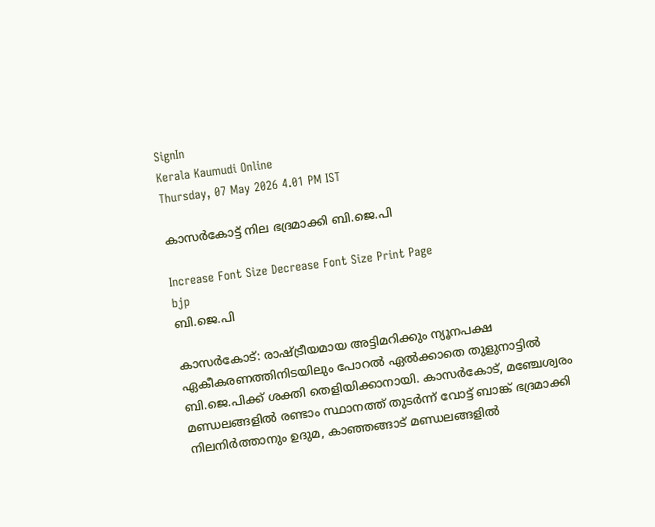SignIn
Kerala Kaumudi Online
Thursday, 07 May 2026 4.01 PM IST

കാസർകോട്ട് നില ഭദ്രമാക്കി ബി.ജെ.പി

Increase Font Size Decrease Font Size Print Page
bjp
ബി.ജെ.പി

കാസർകോട്: രാഷ്ട്രീയമായ അട്ടിമറിക്കും ന്യൂനപക്ഷ ഏകീകരണത്തിനിടയിലും പോറൽ ഏൽക്കാതെ തുളുനാട്ടിൽ ബി.ജെ.പിക്ക് ശക്തി തെളിയിക്കാനായി. കാസർകോട്, മഞ്ചേശ്വരം മണ്ഡലങ്ങളിൽ രണ്ടാം സ്ഥാനത്ത് തുടർന്ന് വോട്ട് ബാങ്ക് ഭദ്രമാക്കി നിലനിർത്താനും ഉദുമ, കാഞ്ഞങ്ങാട് മണ്ഡലങ്ങളിൽ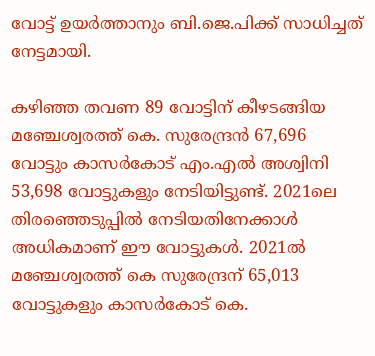വോട്ട് ഉയർത്താനും ബി.ജെ.പിക്ക് സാധിച്ചത് നേട്ടമായി.

കഴിഞ്ഞ തവണ 89 വോട്ടിന് കീഴടങ്ങിയ മഞ്ചേശ്വരത്ത് കെ. സുരേന്ദ്രൻ 67,696 വോട്ടും കാസർകോട് എം.എൽ അശ്വിനി 53,698 വോട്ടുകളും നേടിയിട്ടുണ്ട്. 2021ലെ തിരഞ്ഞെടുപ്പിൽ നേടിയതിനേക്കാൾ അധികമാണ് ഈ വോട്ടുകൾ. 2021ൽ മഞ്ചേശ്വരത്ത് കെ സുരേന്ദ്രന് 65,013 വോട്ടുകളും കാസർകോട് കെ.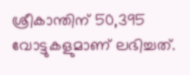ശ്രീകാന്തിന് 50,395 വോട്ടുകളുമാണ് ലഭിച്ചത്.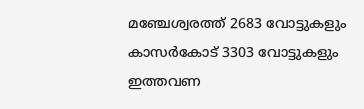മഞ്ചേശ്വരത്ത് 2683 വോട്ടുകളും കാസർകോട് 3303 വോട്ടുകളും ഇത്തവണ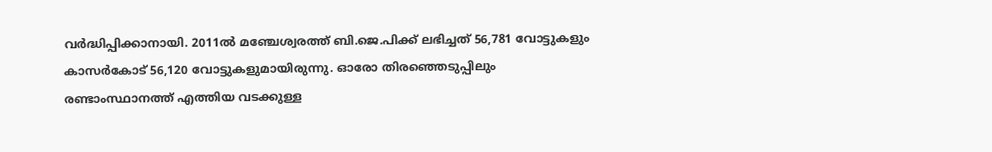വർദ്ധിപ്പിക്കാനായി. 2011ൽ മഞ്ചേശ്വരത്ത് ബി.ജെ.പിക്ക് ലഭിച്ചത് 56,781 വോട്ടുകളും കാസർകോട് 56,120 വോട്ടുകളുമായിരുന്നു. ഓരോ തിരഞ്ഞെടുപ്പിലും രണ്ടാംസ്ഥാനത്ത് എത്തിയ വടക്കുള്ള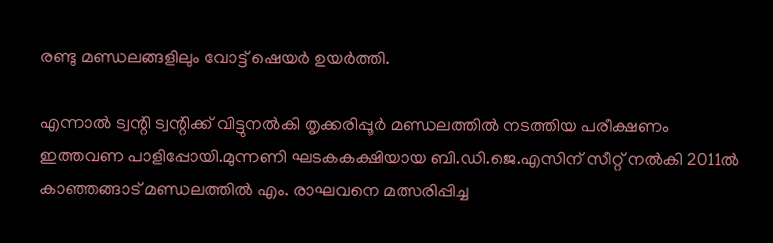രണ്ടു മണ്ഡലങ്ങളിലും വോട്ട് ഷെയർ ഉയർത്തി.

എന്നാൽ ട്വന്റി ട്വന്റിക്ക് വിട്ടുനൽകി തൃക്കരിപ്പൂർ മണ്ഡലത്തിൽ നടത്തിയ പരീക്ഷണം ഇത്തവണ പാളിപ്പോയി.മുന്നണി ഘടകകക്ഷിയായ ബി.ഡി.ജെ.എസിന് സീറ്റ് നൽകി 2011ൽ കാഞ്ഞങ്ങാട് മണ്ഡലത്തിൽ എം. രാഘവനെ മത്സരിപ്പിച്ച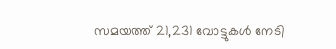സമയത്ത് 21,231 വോട്ടുകൾ നേടി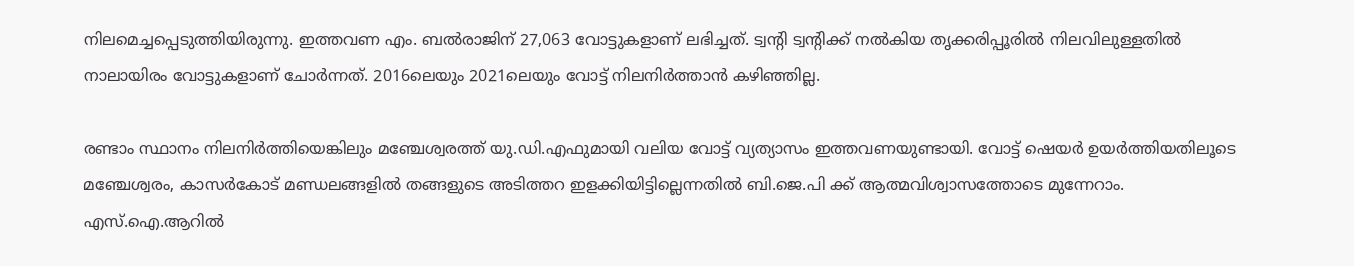നിലമെച്ചപ്പെടുത്തിയിരുന്നു. ഇത്തവണ എം. ബൽരാജിന് 27,063 വോട്ടുകളാണ് ലഭിച്ചത്. ട്വന്റി ട്വന്റിക്ക് നൽകിയ തൃക്കരിപ്പൂരിൽ നിലവിലുള്ളതിൽ നാലായിരം വോട്ടുകളാണ് ചോർന്നത്. 2016ലെയും 2021ലെയും വോട്ട് നിലനിർത്താൻ കഴിഞ്ഞില്ല.

രണ്ടാം സ്ഥാനം നിലനിർത്തിയെങ്കിലും മഞ്ചേശ്വരത്ത് യു.ഡി.എഫുമായി വലിയ വോട്ട് വ്യത്യാസം ഇത്തവണയുണ്ടായി. വോട്ട് ഷെയർ ഉയർത്തിയതിലൂടെ മഞ്ചേശ്വരം, കാസർകോട് മണ്ഡലങ്ങളിൽ തങ്ങളുടെ അടിത്തറ ഇളക്കിയിട്ടില്ലെന്നതിൽ ബി.ജെ.പി ക്ക് ആത്മവിശ്വാസത്തോടെ മുന്നേറാം. എസ്.ഐ.ആറിൽ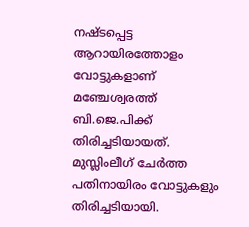നഷ്ടപ്പെട്ട ആറായിരത്തോളം വോട്ടുകളാണ് മഞ്ചേശ്വരത്ത് ബി.ജെ.പിക്ക് തിരിച്ചടിയായത്. മുസ്ലിംലീഗ് ചേർത്ത പതിനായിരം വോട്ടുകളും തിരിച്ചടിയായി.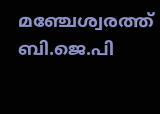മഞ്ചേശ്വരത്ത് ബി.ജെ.പി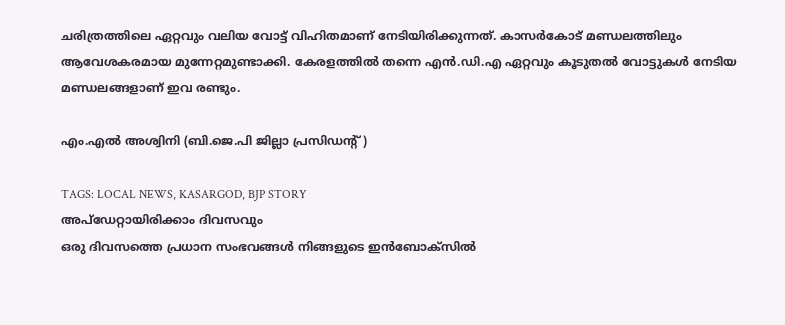ചരിത്രത്തിലെ ഏറ്റവും വലിയ വോട്ട് വിഹിതമാണ് നേടിയിരിക്കുന്നത്. കാസർകോട് മണ്ഡലത്തിലും ആവേശകരമായ മുന്നേറ്റമുണ്ടാക്കി. കേരളത്തിൽ തന്നെ എൻ.ഡി.എ ഏറ്റവും കൂടുതൽ വോട്ടുകൾ നേടിയ മണ്ഡലങ്ങളാണ് ഇവ രണ്ടും.

എം.എൽ അശ്വിനി (ബി.ജെ.പി ജില്ലാ പ്രസിഡന്റ് )

TAGS: LOCAL NEWS, KASARGOD, BJP STORY
അപ്ഡേറ്റായിരിക്കാം ദിവസവും
ഒരു ദിവസത്തെ പ്രധാന സംഭവങ്ങൾ നിങ്ങളുടെ ഇൻബോക്സിൽ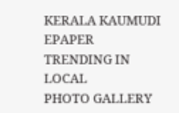KERALA KAUMUDI EPAPER
TRENDING IN LOCAL
PHOTO GALLERY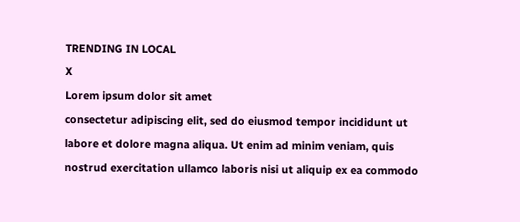TRENDING IN LOCAL
X
Lorem ipsum dolor sit amet
consectetur adipiscing elit, sed do eiusmod tempor incididunt ut labore et dolore magna aliqua. Ut enim ad minim veniam, quis nostrud exercitation ullamco laboris nisi ut aliquip ex ea commodo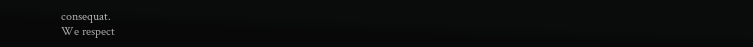consequat.
We respect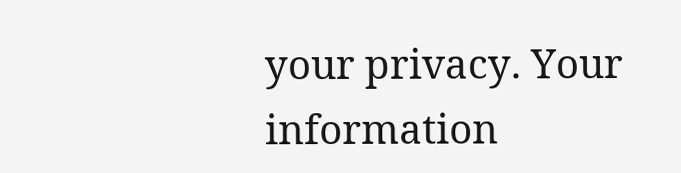your privacy. Your information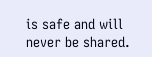is safe and will never be shared.